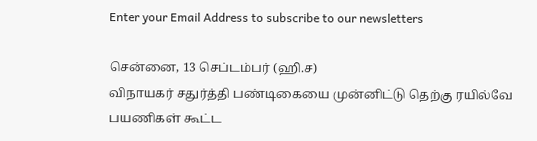Enter your Email Address to subscribe to our newsletters

சென்னை, 13 செப்டம்பர் (ஹி.ச)
விநாயகர் சதுர்த்தி பண்டிகையை முன்னிட்டு தெற்கு ரயில்வே பயணிகள் கூட்ட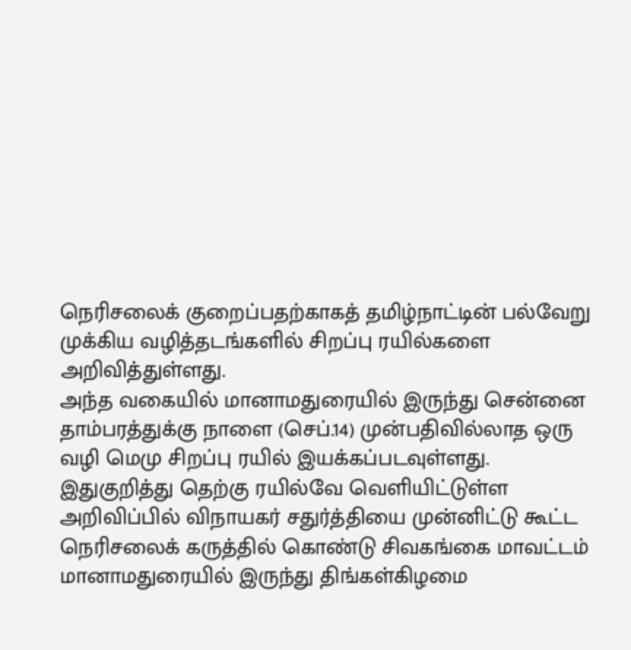நெரிசலைக் குறைப்பதற்காகத் தமிழ்நாட்டின் பல்வேறு முக்கிய வழித்தடங்களில் சிறப்பு ரயில்களை அறிவித்துள்ளது.
அந்த வகையில் மானாமதுரையில் இருந்து சென்னை தாம்பரத்துக்கு நாளை (செப்.14) முன்பதிவில்லாத ஒரு வழி மெமு சிறப்பு ரயில் இயக்கப்படவுள்ளது.
இதுகுறித்து தெற்கு ரயில்வே வெளியிட்டுள்ள அறிவிப்பில் விநாயகர் சதுர்த்தியை முன்னிட்டு கூட்ட நெரிசலைக் கருத்தில் கொண்டு சிவகங்கை மாவட்டம் மானாமதுரையில் இருந்து திங்கள்கிழமை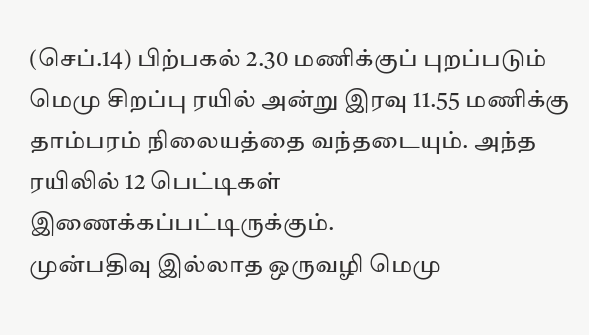(செப்.14) பிற்பகல் 2.30 மணிக்குப் புறப்படும் மெமு சிறப்பு ரயில் அன்று இரவு 11.55 மணிக்கு தாம்பரம் நிலையத்தை வந்தடையும். அந்த ரயிலில் 12 பெட்டிகள் இணைக்கப்பட்டிருக்கும்.
முன்பதிவு இல்லாத ஒருவழி மெமு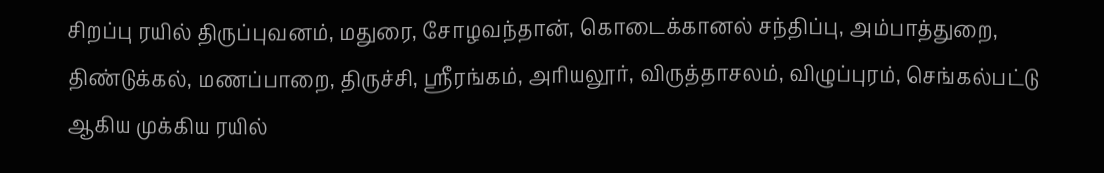சிறப்பு ரயில் திருப்புவனம், மதுரை, சோழவந்தான், கொடைக்கானல் சந்திப்பு, அம்பாத்துறை, திண்டுக்கல், மணப்பாறை, திருச்சி, ஸ்ரீரங்கம், அரியலூர், விருத்தாசலம், விழுப்புரம், செங்கல்பட்டு ஆகிய முக்கிய ரயில்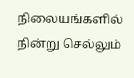நிலையங்களில் நின்று செல்லும்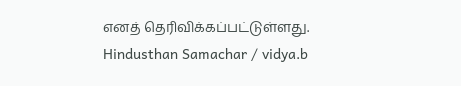எனத் தெரிவிக்கப்பட்டுள்ளது.
Hindusthan Samachar / vidya.b